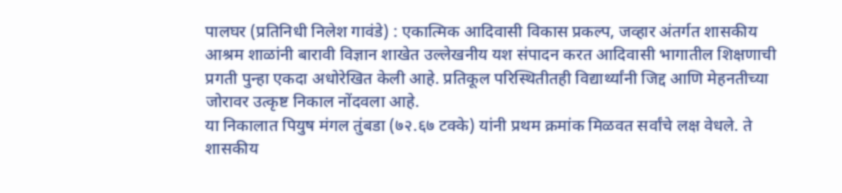पालघर (प्रतिनिधी निलेश गावंडे) : एकात्मिक आदिवासी विकास प्रकल्प, जव्हार अंतर्गत शासकीय आश्रम शाळांनी बारावी विज्ञान शाखेत उल्लेखनीय यश संपादन करत आदिवासी भागातील शिक्षणाची प्रगती पुन्हा एकदा अधोरेखित केली आहे. प्रतिकूल परिस्थितीतही विद्यार्थ्यांनी जिद्द आणि मेहनतीच्या जोरावर उत्कृष्ट निकाल नोंदवला आहे.
या निकालात पियुष मंगल तुंबडा (७२.६७ टक्के) यांनी प्रथम क्रमांक मिळवत सर्वांचे लक्ष वेधले. ते शासकीय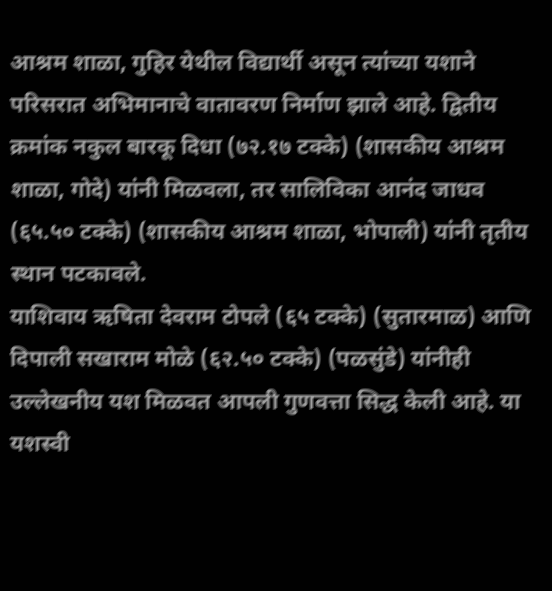आश्रम शाळा, गुहिर येथील विद्यार्थी असून त्यांच्या यशाने परिसरात अभिमानाचे वातावरण निर्माण झाले आहे. द्वितीय क्रमांक नकुल बारकू दिधा (७२.१७ टक्के) (शासकीय आश्रम शाळा, गोदे) यांनी मिळवला, तर सालिविका आनंद जाधव (६५.५० टक्के) (शासकीय आश्रम शाळा, भोपाली) यांनी तृतीय स्थान पटकावले.
याशिवाय ऋषिता देवराम टोपले (६५ टक्के) (सुतारमाळ) आणि दिपाली सखाराम मोळे (६२.५० टक्के) (पळसुंडे) यांनीही उल्लेखनीय यश मिळवत आपली गुणवत्ता सिद्ध केली आहे. या यशस्वी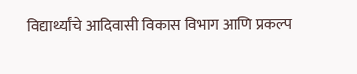विद्यार्थ्यांचे आदिवासी विकास विभाग आणि प्रकल्प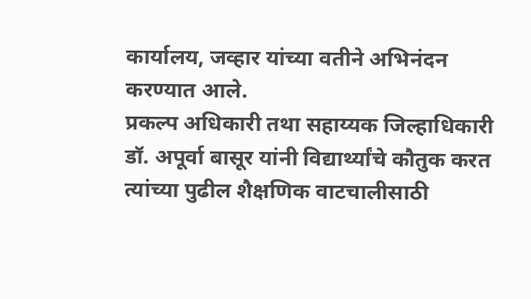कार्यालय, जव्हार यांच्या वतीने अभिनंदन करण्यात आले.
प्रकल्प अधिकारी तथा सहाय्यक जिल्हाधिकारी डॉ. अपूर्वा बासूर यांनी विद्यार्थ्यांचे कौतुक करत त्यांच्या पुढील शैक्षणिक वाटचालीसाठी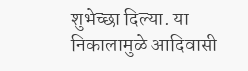शुभेच्छा दिल्या. या निकालामुळे आदिवासी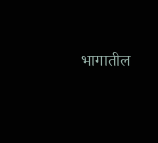भागातील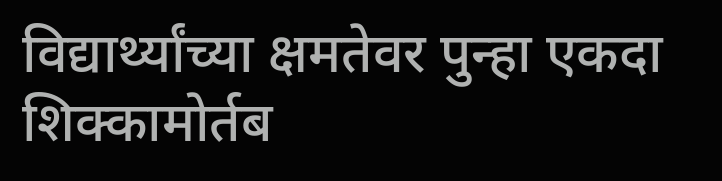विद्यार्थ्यांच्या क्षमतेवर पुन्हा एकदा शिक्कामोर्तब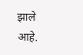झाले आहे.